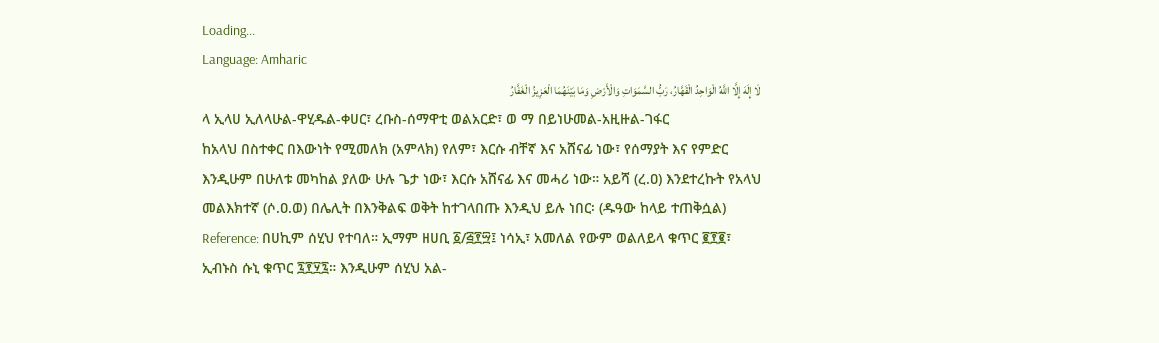Loading...
Language: Amharic
لَا إِلَهَ إِلَّا اللَّهُ الْوَاحِدُ الْقَهَّارُ، رَبُّ السَّمَوَاتِ وَالْأَرْضِ وَمَا بَيْنَهُمَا الْعَزِيزُ الْغَفَّارُ
ላ ኢላሀ ኢለላሁል-ዋሂዱል-ቀሀር፣ ረቡስ-ሰማዋቲ ወልአርድ፣ ወ ማ በይነሁመል-አዚዙል-ገፋር
ከአላህ በስተቀር በእውነት የሚመለክ (አምላክ) የለም፣ እርሱ ብቸኛ እና አሸናፊ ነው፣ የሰማያት እና የምድር እንዲሁም በሁለቱ መካከል ያለው ሁሉ ጌታ ነው፣ እርሱ አሸናፊ እና መሓሪ ነው። አይሻ (ረ.ዐ) እንደተረኩት የአላህ መልእክተኛ (ሶ.ዐ.ወ) በሌሊት በእንቅልፍ ወቅት ከተገላበጡ እንዲህ ይሉ ነበር፡ (ዱዓው ከላይ ተጠቅሷል)
Reference: በሀኪም ሰሂህ የተባለ። ኢማም ዘሀቢ ፩/፭፻፵፤ ነሳኢ፣ አመለል የውም ወልለይላ ቁጥር ፪፻፪፣ ኢብኑስ ሱኒ ቁጥር ፯፻፶፯። እንዲሁም ሰሂህ አል-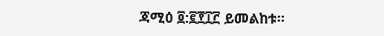ጃሚዕ ፬:፪፻፲፫ ይመልከቱ።